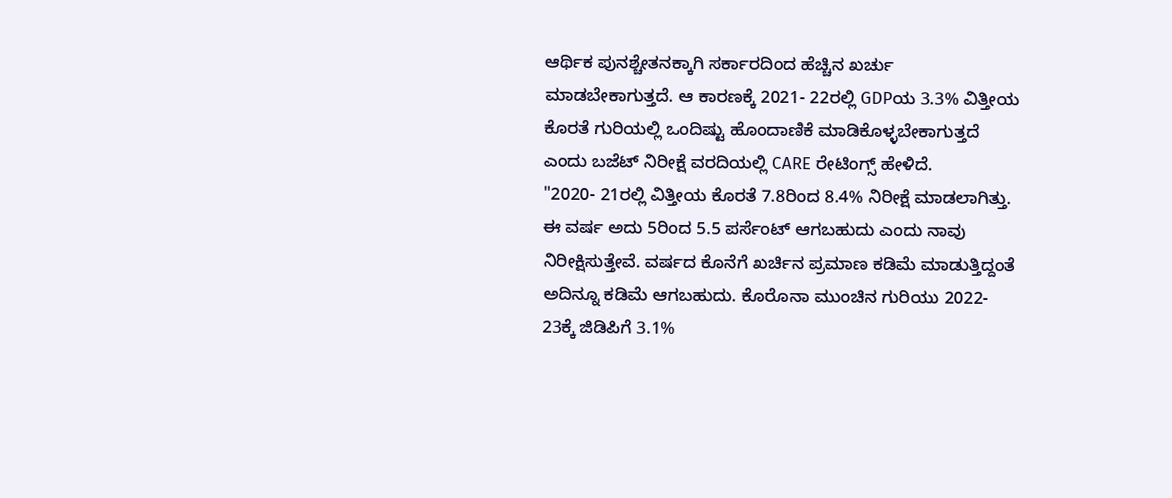ಆರ್ಥಿಕ ಪುನಶ್ಚೇತನಕ್ಕಾಗಿ ಸರ್ಕಾರದಿಂದ ಹೆಚ್ಚಿನ ಖರ್ಚು ಮಾಡಬೇಕಾಗುತ್ತದೆ. ಆ ಕಾರಣಕ್ಕೆ 2021- 22ರಲ್ಲಿ GDPಯ 3.3% ವಿತ್ತೀಯ ಕೊರತೆ ಗುರಿಯಲ್ಲಿ ಒಂದಿಷ್ಟು ಹೊಂದಾಣಿಕೆ ಮಾಡಿಕೊಳ್ಳಬೇಕಾಗುತ್ತದೆ ಎಂದು ಬಜೆಟ್ ನಿರೀಕ್ಷೆ ವರದಿಯಲ್ಲಿ CARE ರೇಟಿಂಗ್ಸ್ ಹೇಳಿದೆ.
"2020- 21ರಲ್ಲಿ ವಿತ್ತೀಯ ಕೊರತೆ 7.8ರಿಂದ 8.4% ನಿರೀಕ್ಷೆ ಮಾಡಲಾಗಿತ್ತು. ಈ ವರ್ಷ ಅದು 5ರಿಂದ 5.5 ಪರ್ಸೆಂಟ್ ಆಗಬಹುದು ಎಂದು ನಾವು ನಿರೀಕ್ಷಿಸುತ್ತೇವೆ. ವರ್ಷದ ಕೊನೆಗೆ ಖರ್ಚಿನ ಪ್ರಮಾಣ ಕಡಿಮೆ ಮಾಡುತ್ತಿದ್ದಂತೆ ಅದಿನ್ನೂ ಕಡಿಮೆ ಆಗಬಹುದು. ಕೊರೊನಾ ಮುಂಚಿನ ಗುರಿಯು 2022- 23ಕ್ಕೆ ಜಿಡಿಪಿಗೆ 3.1%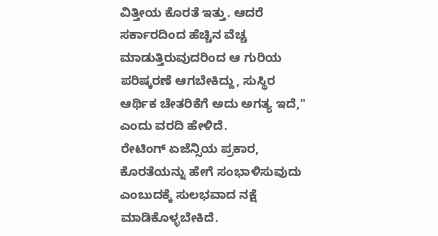ವಿತ್ತೀಯ ಕೊರತೆ ಇತ್ತು. ಆದರೆ ಸರ್ಕಾರದಿಂದ ಹೆಚ್ಚಿನ ವೆಚ್ಚ ಮಾಡುತ್ತಿರುವುದರಿಂದ ಆ ಗುರಿಯ ಪರಿಷ್ಕರಣೆ ಆಗಬೇಕಿದ್ದು, ಸುಸ್ಥಿರ ಆರ್ಥಿಕ ಚೇತರಿಕೆಗೆ ಅದು ಅಗತ್ಯ ಇದೆ," ಎಂದು ವರದಿ ಹೇಳಿದೆ.
ರೇಟಿಂಗ್ ಏಜೆನ್ಸಿಯ ಪ್ರಕಾರ, ಕೊರತೆಯನ್ನು ಹೇಗೆ ಸಂಭಾಳಿಸುವುದು ಎಂಬುದಕ್ಕೆ ಸುಲಭವಾದ ನಕ್ಷೆ ಮಾಡಿಕೊಳ್ಳಬೇಕಿದೆ.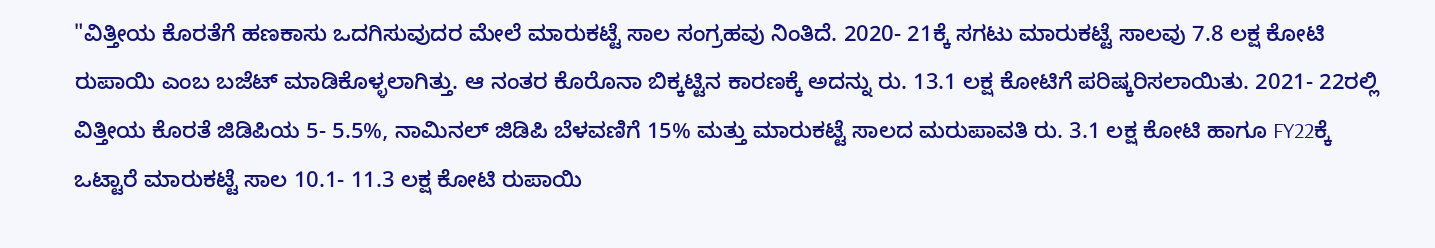"ವಿತ್ತೀಯ ಕೊರತೆಗೆ ಹಣಕಾಸು ಒದಗಿಸುವುದರ ಮೇಲೆ ಮಾರುಕಟ್ಟೆ ಸಾಲ ಸಂಗ್ರಹವು ನಿಂತಿದೆ. 2020- 21ಕ್ಕೆ ಸಗಟು ಮಾರುಕಟ್ಟೆ ಸಾಲವು 7.8 ಲಕ್ಷ ಕೋಟಿ ರುಪಾಯಿ ಎಂಬ ಬಜೆಟ್ ಮಾಡಿಕೊಳ್ಳಲಾಗಿತ್ತು. ಆ ನಂತರ ಕೊರೊನಾ ಬಿಕ್ಕಟ್ಟಿನ ಕಾರಣಕ್ಕೆ ಅದನ್ನು ರು. 13.1 ಲಕ್ಷ ಕೋಟಿಗೆ ಪರಿಷ್ಕರಿಸಲಾಯಿತು. 2021- 22ರಲ್ಲಿ ವಿತ್ತೀಯ ಕೊರತೆ ಜಿಡಿಪಿಯ 5- 5.5%, ನಾಮಿನಲ್ ಜಿಡಿಪಿ ಬೆಳವಣಿಗೆ 15% ಮತ್ತು ಮಾರುಕಟ್ಟೆ ಸಾಲದ ಮರುಪಾವತಿ ರು. 3.1 ಲಕ್ಷ ಕೋಟಿ ಹಾಗೂ FY22ಕ್ಕೆ ಒಟ್ಟಾರೆ ಮಾರುಕಟ್ಟೆ ಸಾಲ 10.1- 11.3 ಲಕ್ಷ ಕೋಟಿ ರುಪಾಯಿ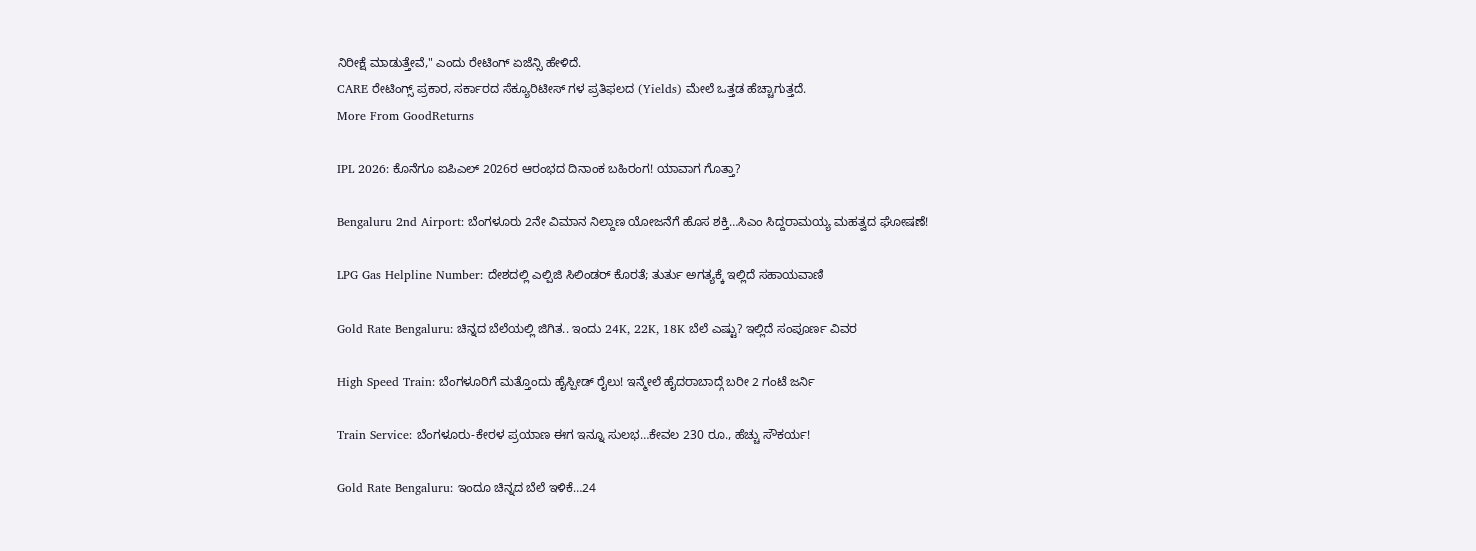ನಿರೀಕ್ಷೆ ಮಾಡುತ್ತೇವೆ," ಎಂದು ರೇಟಿಂಗ್ ಏಜೆನ್ಸಿ ಹೇಳಿದೆ.
CARE ರೇಟಿಂಗ್ಸ್ ಪ್ರಕಾರ, ಸರ್ಕಾರದ ಸೆಕ್ಯೂರಿಟೀಸ್ ಗಳ ಪ್ರತಿಫಲದ (Yields) ಮೇಲೆ ಒತ್ತಡ ಹೆಚ್ಚಾಗುತ್ತದೆ.
More From GoodReturns

IPL 2026: ಕೊನೆಗೂ ಐಪಿಎಲ್ 2026ರ ಆರಂಭದ ದಿನಾಂಕ ಬಹಿರಂಗ! ಯಾವಾಗ ಗೊತ್ತಾ?

Bengaluru 2nd Airport: ಬೆಂಗಳೂರು 2ನೇ ವಿಮಾನ ನಿಲ್ದಾಣ ಯೋಜನೆಗೆ ಹೊಸ ಶಕ್ತಿ…ಸಿಎಂ ಸಿದ್ದರಾಮಯ್ಯ ಮಹತ್ವದ ಘೋಷಣೆ!

LPG Gas Helpline Number: ದೇಶದಲ್ಲಿ ಎಲ್ಪಿಜಿ ಸಿಲಿಂಡರ್ ಕೊರತೆ; ತುರ್ತು ಅಗತ್ಯಕ್ಕೆ ಇಲ್ಲಿದೆ ಸಹಾಯವಾಣಿ

Gold Rate Bengaluru: ಚಿನ್ನದ ಬೆಲೆಯಲ್ಲಿ ಜಿಗಿತ.. ಇಂದು 24K, 22K, 18K ಬೆಲೆ ಎಷ್ಟು? ಇಲ್ಲಿದೆ ಸಂಪೂರ್ಣ ವಿವರ

High Speed Train: ಬೆಂಗಳೂರಿಗೆ ಮತ್ತೊಂದು ಹೈಸ್ಪೀಡ್ ರೈಲು! ಇನ್ಮೇಲೆ ಹೈದರಾಬಾದ್ಗೆ ಬರೀ 2 ಗಂಟೆ ಜರ್ನಿ

Train Service: ಬೆಂಗಳೂರು-ಕೇರಳ ಪ್ರಯಾಣ ಈಗ ಇನ್ನೂ ಸುಲಭ…ಕೇವಲ 230 ರೂ., ಹೆಚ್ಚು ಸೌಕರ್ಯ!

Gold Rate Bengaluru: ಇಂದೂ ಚಿನ್ನದ ಬೆಲೆ ಇಳಿಕೆ…24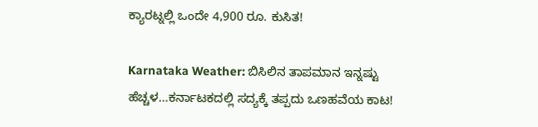ಕ್ಯಾರಟ್ನಲ್ಲಿ ಒಂದೇ 4,900 ರೂ. ಕುಸಿತ!

Karnataka Weather: ಬಿಸಿಲಿನ ತಾಪಮಾನ ಇನ್ನಷ್ಟು ಹೆಚ್ಚಳ…ಕರ್ನಾಟಕದಲ್ಲಿ ಸದ್ಯಕ್ಕೆ ತಪ್ಪದು ಒಣಹವೆಯ ಕಾಟ!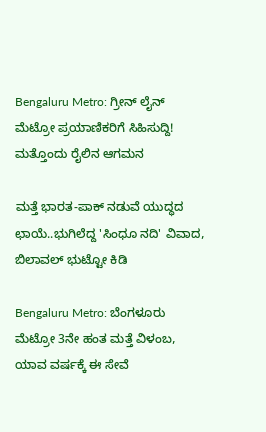Bengaluru Metro: ಗ್ರೀನ್ ಲೈನ್ ಮೆಟ್ರೋ ಪ್ರಯಾಣಿಕರಿಗೆ ಸಿಹಿಸುದ್ದಿ! ಮತ್ತೊಂದು ರೈಲಿನ ಆಗಮನ

ಮತ್ತೆ ಭಾರತ-ಪಾಕ್ ನಡುವೆ ಯುದ್ಧದ ಛಾಯೆ..ಭುಗಿಲೆದ್ದ 'ಸಿಂಧೂ ನದಿ' ವಿವಾದ, ಬಿಲಾವಲ್ ಭುಟ್ಟೋ ಕಿಡಿ

Bengaluru Metro: ಬೆಂಗಳೂರು ಮೆಟ್ರೋ 3ನೇ ಹಂತ ಮತ್ತೆ ವಿಳಂಬ, ಯಾವ ವರ್ಷಕ್ಕೆ ಈ ಸೇವೆ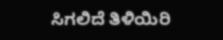ಸಿಗಲಿದೆ ತಿಳಿಯಿರಿ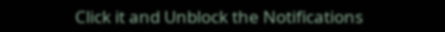Click it and Unblock the Notifications